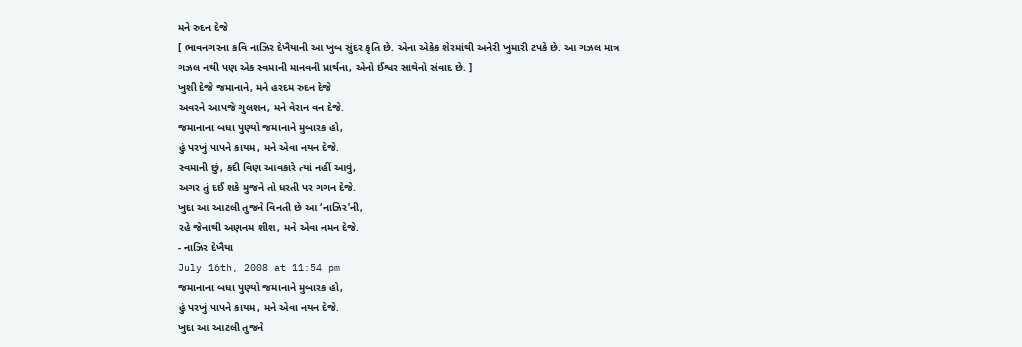મને રુદન દેજે
[ ભાવનગરના કવિ નાઝિર દેખૈયાની આ ખુબ સુંદર કૃતિ છે. એના એકેક શેરમાંથી અનેરી ખુમારી ટપકે છે. આ ગઝલ માત્ર ગઝલ નથી પણ એક સ્વમાની માનવની પ્રાર્થના, એનો ઈશ્વર સાથેનો સંવાદ છે. ]
ખુશી દેજે જમાનાને, મને હરદમ રુદન દેજે
અવરને આપજે ગુલશન, મને વેરાન વન દેજે.
જમાનાના બધા પુણ્યો જમાનાને મુબારક હો,
હું પરખું પાપને કાયમ, મને એવા નયન દેજે.
સ્વમાની છું, કદી વિણ આવકારે ત્યાં નહીં આવું,
અગર તું દઈ શકે મુજને તો ધરતી પર ગગન દેજે.
ખુદા આ આટલી તુજને વિનતી છે આ ‘નાઝિર’ની,
રહે જેનાથી અણનમ શીશ, મને એવા નમન દેજે.
- નાઝિર દેખૈયા
July 16th, 2008 at 11:54 pm
જમાનાના બધા પુણ્યો જમાનાને મુબારક હો,
હું પરખું પાપને કાયમ, મને એવા નયન દેજે.
ખુદા આ આટલી તુજને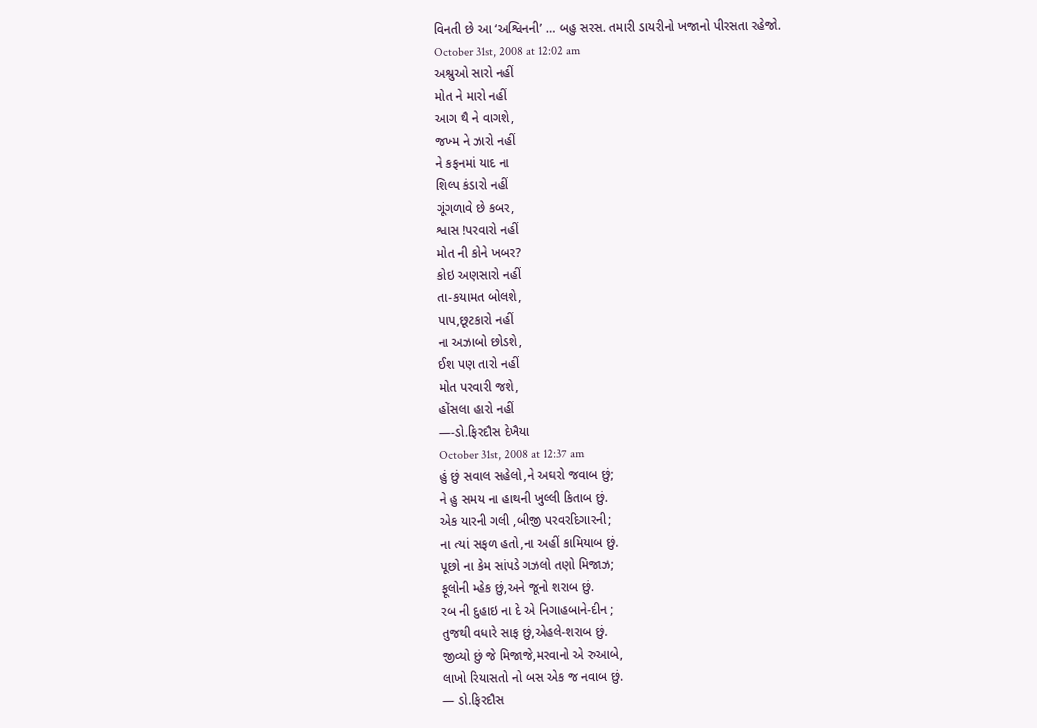વિનતી છે આ ‘અશ્વિનની’ … બહુ સરસ. તમારી ડાયરીનો ખજાનો પીરસતા રહેજો.
October 31st, 2008 at 12:02 am
અશ્રુઓ સારો નહીં
મોત ને મારો નહીં
આગ થૈ ને વાગશે,
જખ્મ ને ઝારો નહીં
ને કફનમાં યાદ ના
શિલ્પ કંડારો નહીં
ગૂંગળાવે છે કબર,
શ્વાસ !પરવારો નહીં
મોત ની કોને ખબર?
કોઇ અણસારો નહીં
તા-કયામત બોલશે,
પાપ,છૂટકારો નહીં
ના અઝાબો છોડશે,
ઈશ પણ તારો નહીં
મોત પરવારી જશે,
હોંસલા હારો નહીં
—-ડો.ફિરદૌસ દેખૈયા
October 31st, 2008 at 12:37 am
હું છું સવાલ સહેલો,ને અઘરો જવાબ છું;
ને હુ સમય ના હાથની ખુલ્લી કિતાબ છું.
એક યારની ગલી ,બીજી પરવરદિગારની;
ના ત્યાં સફળ હતો,ના અહીં કામિયાબ છું.
પૂછો ના કેમ સાંપડે ગઝલો તણો મિજાઝ;
ફૂલોની મ્હેક છું,અને જૂનો શરાબ છું.
રબ ની દુહાઇ ના દે એ નિગાહબાને-દીન ;
તુજથી વધારે સાફ છું,એહલે-શરાબ છું.
જીવ્યો છું જે મિજાજે,મરવાનો એ રુઆબે,
લાખો રિયાસતો નો બસ એક જ નવાબ છું.
— ડો.ફિરદૌસ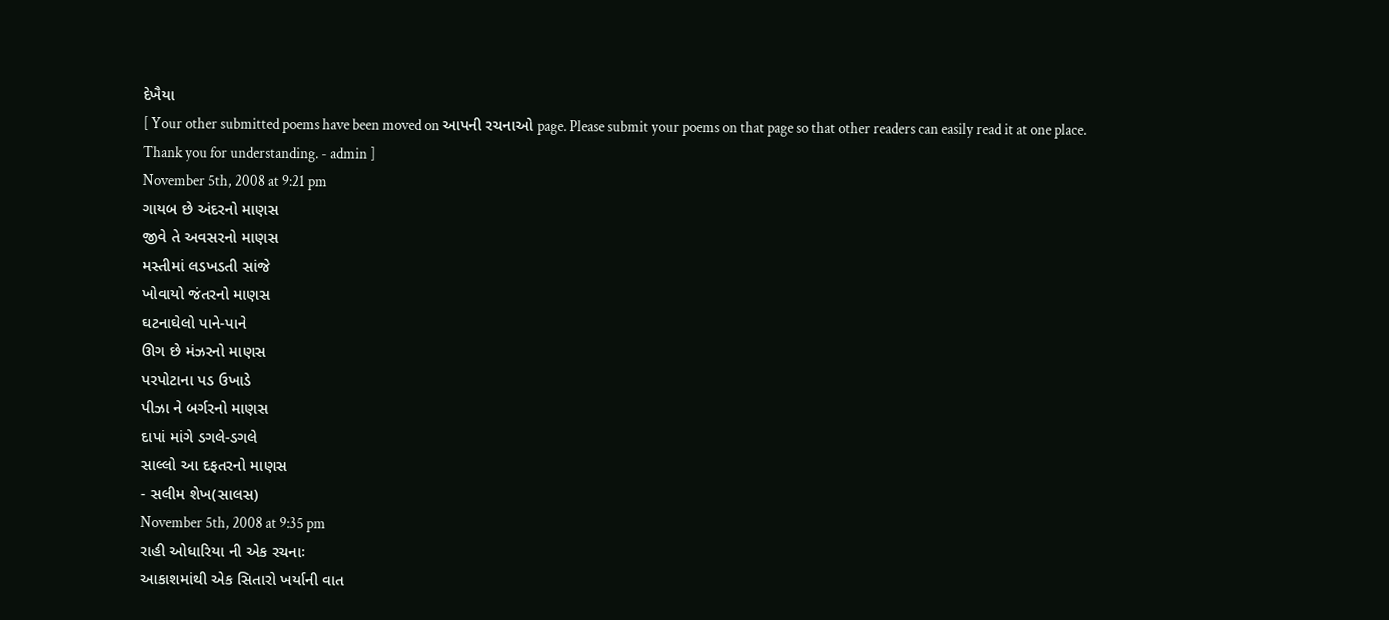દેખૈયા
[ Your other submitted poems have been moved on આપની રચનાઓ page. Please submit your poems on that page so that other readers can easily read it at one place. Thank you for understanding. - admin ]
November 5th, 2008 at 9:21 pm
ગાયબ છે અંદરનો માણસ
જીવે તે અવસરનો માણસ
મસ્તીમાં લડખડતી સાંજે
ખોવાયો જંતરનો માણસ
ઘટનાઘેલો પાને-પાને
ઊગ છે મંઝરનો માણસ
પરપોટાના પડ ઉખાડે
પીઝા ને બર્ગરનો માણસ
દાપાં માંગે ડગલે-ડગલે
સાલ્લો આ દફતરનો માણસ
- સલીમ શેખ(સાલસ)
November 5th, 2008 at 9:35 pm
રાહી ઓધારિયા ની એક રચનાઃ
આકાશમાંથી એક સિતારો ખર્યાની વાત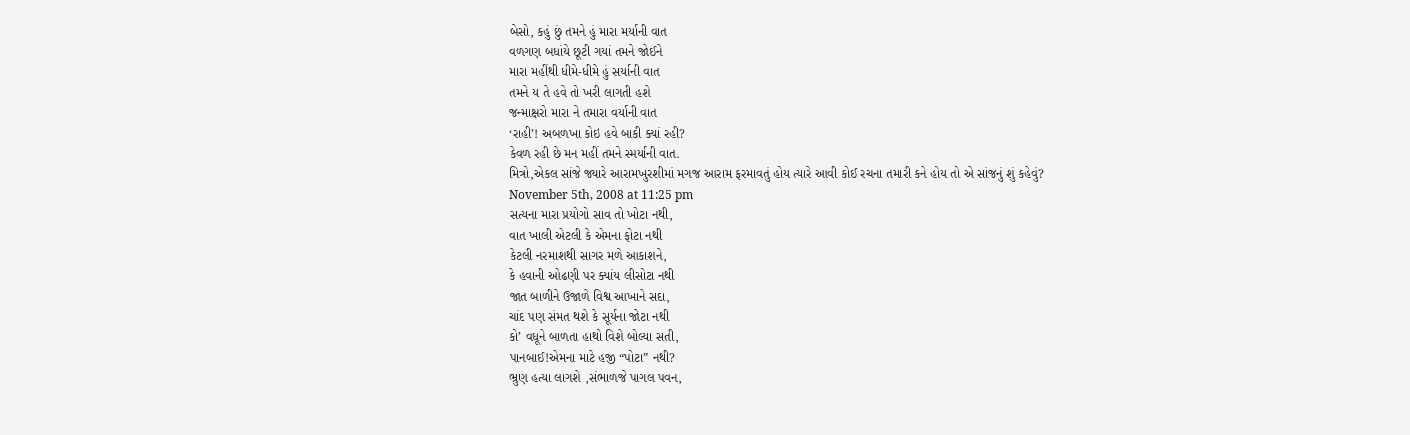બેસો, કહું છું તમને હું મારા મર્યાની વાત
વળગણ બધાંયે છૂટી ગયાં તમને જોઈને
મારા મહીંથી ધીમે-ધીમે હું સર્યાની વાત
તમને ય તે હવે તો ખરી લાગતી હશે
જન્માક્ષરો મારા ને તમારા વર્યાની વાત
‘રાહી’! અબળખા કોઇ હવે બાકી ક્યાં રહી?
કેવળ રહી છે મન મહીં તમને સ્મર્યાની વાત.
મિત્રો,એકલ સાંજે જ્યારે આરામખુરશીમાં મગજ આરામ ફરમાવતું હોય ત્યારે આવી કોઈ રચના તમારી કને હોય તો એ સાંજનું શું કહેવું?
November 5th, 2008 at 11:25 pm
સત્યના મારા પ્રયોગો સાવ તો ખોટા નથી,
વાત ખાલી એટલી કે એમના ફોટા નથી
કેટલી નરમાશથી સાગર મળે આકાશને,
કે હવાની ઓઢણી પર ક્યાંય લીસોટા નથી
જાત બાળીને ઉજાળે વિશ્વ આખાને સદા,
ચાંદ પણ સંમત થશે કે સૂર્યના જોટા નથી
કો’ વધૂને બાળતા હાથો વિશે બોલ્યા સતી,
પાનબાઈ!એમના માટે હજી “પોટા” નથી?
ભ્રુણ હત્યા લાગશે ,સંભાળજે પાગલ પવન,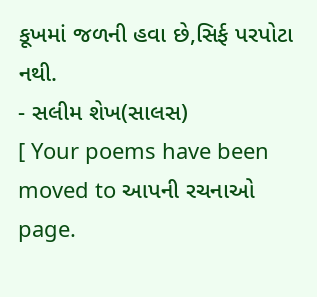કૂખમાં જળની હવા છે,સિર્ફ પરપોટા નથી.
- સલીમ શેખ(સાલસ)
[ Your poems have been moved to આપની રચનાઓ page.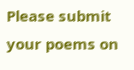Please submit your poems on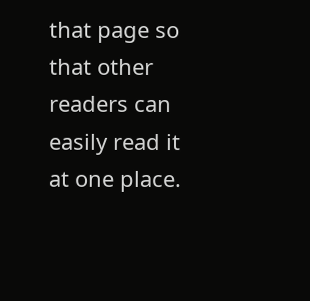that page so that other readers can easily read it at one place.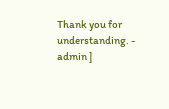Thank you for understanding. - admin ]